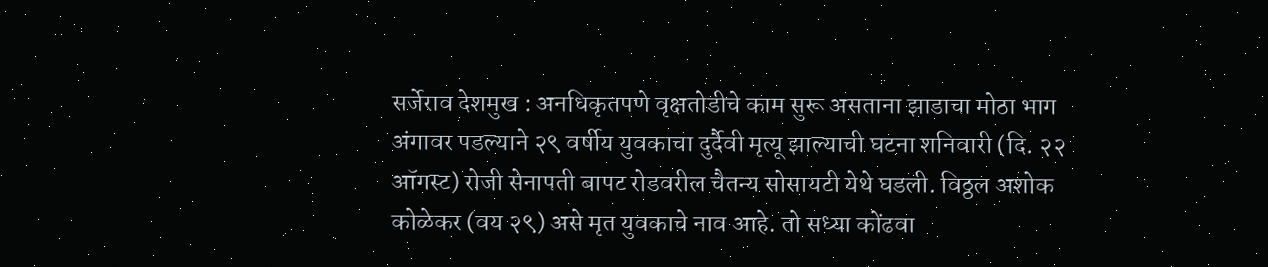सर्जेराव देशमुख : अनधिकृतपणे वृक्षतोडीचे काम सुरू असताना झाडाचा मोठा भाग अंगावर पडल्याने २९ वर्षीय युवकाचा दुर्दैवी मृत्यू झाल्याची घटना शनिवारी (दि. २२ ऑगस्ट) रोजी सेनापती बापट रोडवरील चैतन्य सोसायटी येथे घडली. विठ्ठल अशोक कोळेकर (वय २९) असे मृत युवकाचे नाव आहे. तो सध्या कोंढवा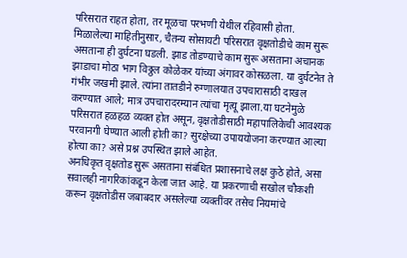परिसरात राहत होता, तर मूळचा परभणी येथील रहिवासी होता.
मिळालेल्या माहितीनुसार, चैतन्य सोसायटी परिसरात वृक्षतोडीचे काम सुरू असताना ही दुर्घटना घडली. झाड तोडण्याचे काम सुरू असताना अचानक झाडाचा मोठा भाग विठ्ठल कोळेकर यांच्या अंगावर कोसळला. या दुर्घटनेत ते गंभीर जखमी झाले. त्यांना तातडीने रुग्णालयात उपचारासाठी दाखल करण्यात आले; मात्र उपचारादरम्यान त्यांचा मृत्यू झाला.या घटनेमुळे परिसरात हळहळ व्यक्त होत असून, वृक्षतोडीसाठी महापालिकेची आवश्यक परवानगी घेण्यात आली होती का? सुरक्षेच्या उपाययोजना करण्यात आल्या होत्या का? असे प्रश्न उपस्थित झाले आहेत.
अनधिकृत वृक्षतोड सुरू असताना संबंधित प्रशासनाचे लक्ष कुठे होते, असा सवालही नागरिकांकडून केला जात आहे. या प्रकरणाची सखोल चौकशी करून वृक्षतोडीस जबाबदार असलेल्या व्यक्तींवर तसेच नियमांचे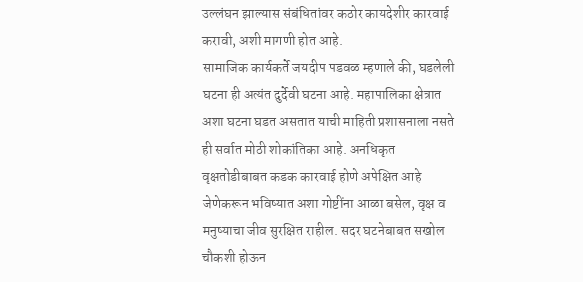उल्लंघन झाल्यास संबंधितांवर कठोर कायदेशीर कारवाई करावी, अशी मागणी होत आहे.
सामाजिक कार्यकर्ते जयदीप पडवळ म्हणाले की, घडलेली घटना ही अत्यंत दुर्देवी घटना आहे. महापालिका क्षेत्रात अशा घटना घडत असतात याची माहिती प्रशासनाला नसते ही सर्वात मोठी शोकांतिका आहे. अनधिकृत वृक्षतोडीबाबत कडक कारवाई होणे अपेक्षित आहे जेणेकरून भविष्यात अशा गोष्टींना आळा बसेल, वृक्ष व मनुष्याचा जीव सुरक्षित राहील. सदर घटनेबाबत सखोल चौकशी होऊन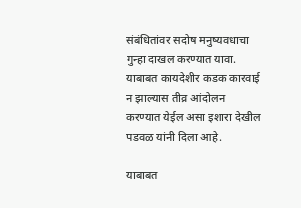संबंधितांवर सदोष मनुष्यवधाचा गुन्हा दाखल करण्यात यावा. याबाबत कायदेशीर कडक कारवाई न झाल्यास तीव्र आंदोलन करण्यात येईल असा इशारा देखील पडवळ यांनी दिला आहे.

याबाबत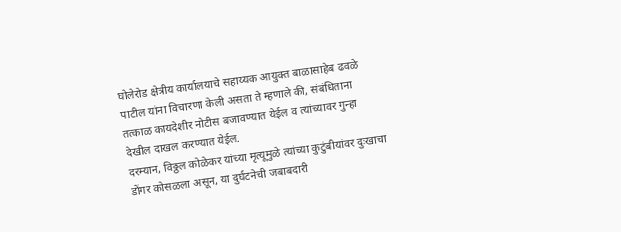घोलेरोड क्षेत्रीय कार्यालयाचे सहाय्यक आयुक्त बाळासाहेब ढवळे पाटील यांना विचारणा केली असता ते म्हणाले की, संबंधिताना तत्काळ कायदेशीर नोटीस बजावण्यात येईल व त्यांच्यावर गुन्हा देखील दाखल करण्यात येईल.
दरम्यान, विठ्ठल कोळेकर यांच्या मृत्यूमुळे त्यांच्या कुटुंबीयांवर दुःखाचा डोंगर कोसळला असून, या दुर्घटनेची जबाबदारी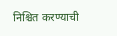निश्चित करण्याची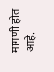मागणी होत आहे.